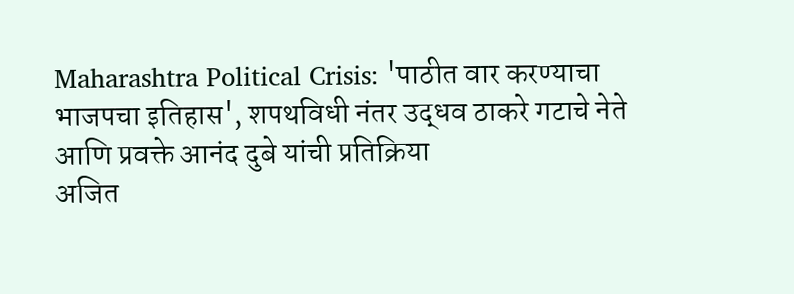Maharashtra Political Crisis: 'पाठीत वार करण्याचा भाजपचा इतिहास', शपथविधी नंतर उद्धव ठाकरे गटाचे नेते आणि प्रवक्ते आनंद दुबे यांची प्रतिक्रिया
अजित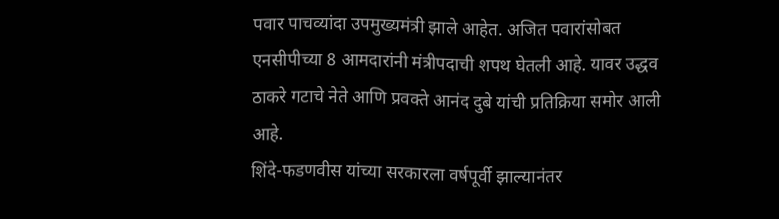पवार पाचव्यांदा उपमुख्यमंत्री झाले आहेत. अजित पवारांसोबत एनसीपीच्या 8 आमदारांनी मंत्रीपदाची शपथ घेतली आहे. यावर उद्धव ठाकरे गटाचे नेते आणि प्रवक्ते आनंद दुबे यांची प्रतिक्रिया समोर आली आहे.
शिंदे-फडणवीस यांच्या सरकारला वर्षपूर्वी झाल्यानंतर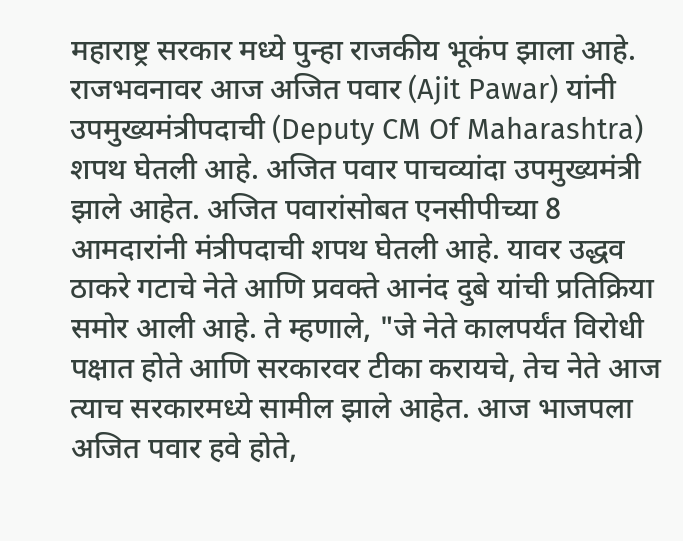महाराष्ट्र सरकार मध्ये पुन्हा राजकीय भूकंप झाला आहे. राजभवनावर आज अजित पवार (Ajit Pawar) यांनी उपमुख्यमंत्रीपदाची (Deputy CM Of Maharashtra) शपथ घेतली आहे. अजित पवार पाचव्यांदा उपमुख्यमंत्री झाले आहेत. अजित पवारांसोबत एनसीपीच्या 8 आमदारांनी मंत्रीपदाची शपथ घेतली आहे. यावर उद्धव ठाकरे गटाचे नेते आणि प्रवक्ते आनंद दुबे यांची प्रतिक्रिया समोर आली आहे. ते म्हणाले, "जे नेते कालपर्यंत विरोधी पक्षात होते आणि सरकारवर टीका करायचे, तेच नेते आज त्याच सरकारमध्ये सामील झाले आहेत. आज भाजपला अजित पवार हवे होते,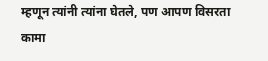म्हणून त्यांनी त्यांना घेतले, पण आपण विसरता कामा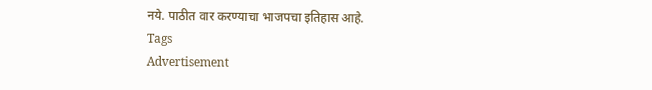नये. पाठीत वार करण्याचा भाजपचा इतिहास आहे.
Tags
Advertisement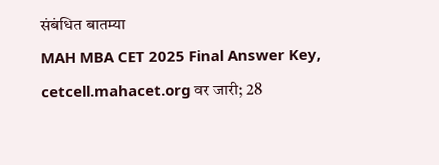संबंधित बातम्या
MAH MBA CET 2025 Final Answer Key, cetcell.mahacet.org वर जारी; 28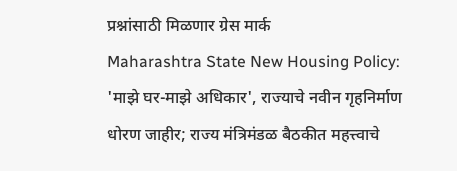प्रश्नांसाठी मिळणार ग्रेस मार्क
Maharashtra State New Housing Policy: 'माझे घर-माझे अधिकार', राज्याचे नवीन गृहनिर्माण धोरण जाहीर; राज्य मंत्रिमंडळ बैठकीत महत्त्वाचे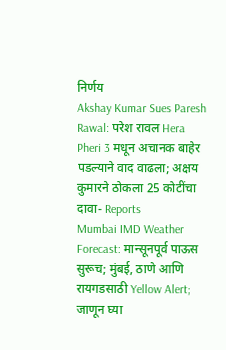निर्णय
Akshay Kumar Sues Paresh Rawal: परेश रावल Hera Pheri 3 मधून अचानक बाहेर पडल्याने वाद वाढला; अक्षय कुमारने ठोकला 25 कोटींचा दावा- Reports
Mumbai IMD Weather Forecast: मान्सूनपूर्व पाऊस सुरूच; मुंबई, ठाणे आणि रायगडसाठी Yellow Alert; जाणून घ्या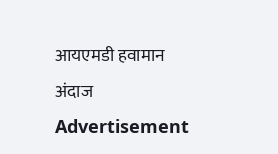आयएमडी हवामान अंदाज
Advertisement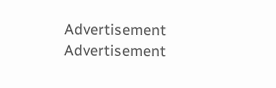Advertisement
Advertisement